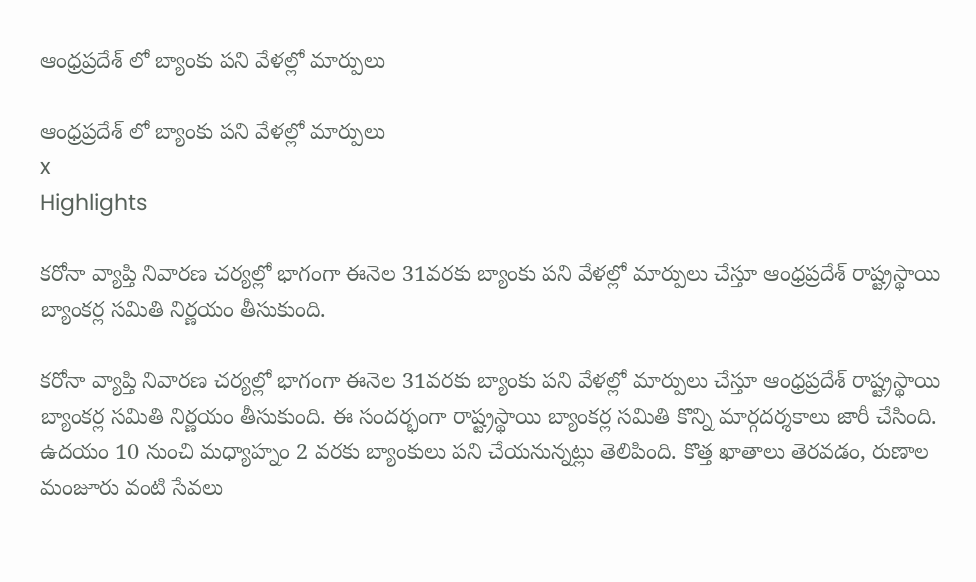ఆంధ్రప్రదేశ్ లో బ్యాంకు పని వేళల్లో మార్పులు

ఆంధ్రప్రదేశ్ లో బ్యాంకు పని వేళల్లో మార్పులు
x
Highlights

కరోనా వ్యాప్తి నివారణ చర్యల్లో భాగంగా ఈనెల 31వరకు బ్యాంకు పని వేళల్లో మార్పులు చేస్తూ ఆంధ్రప్రదేశ్‌ రాష్ట్రస్థాయి బ్యాంకర్ల సమితి నిర్ణయం తీసుకుంది.

కరోనా వ్యాప్తి నివారణ చర్యల్లో భాగంగా ఈనెల 31వరకు బ్యాంకు పని వేళల్లో మార్పులు చేస్తూ ఆంధ్రప్రదేశ్‌ రాష్ట్రస్థాయి బ్యాంకర్ల సమితి నిర్ణయం తీసుకుంది. ఈ సందర్భంగా రాష్ట్రస్థాయి బ్యాంకర్ల సమితి కొన్ని మార్గదర్శకాలు జారీ చేసింది. ఉదయం 10 నుంచి మధ్యాహ్నం 2 వరకు బ్యాంకులు పని చేయనున్నట్లు తెలిపింది. కొత్త ఖాతాలు తెరవడం, రుణాల మంజూరు వంటి సేవలు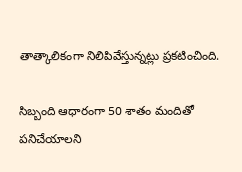తాత్కాలికంగా నిలిపివేస్తున్నట్లు ప్రకటించింది.

సిబ్బంది ఆధారంగా 50 శాతం మందితో పనిచేయాలని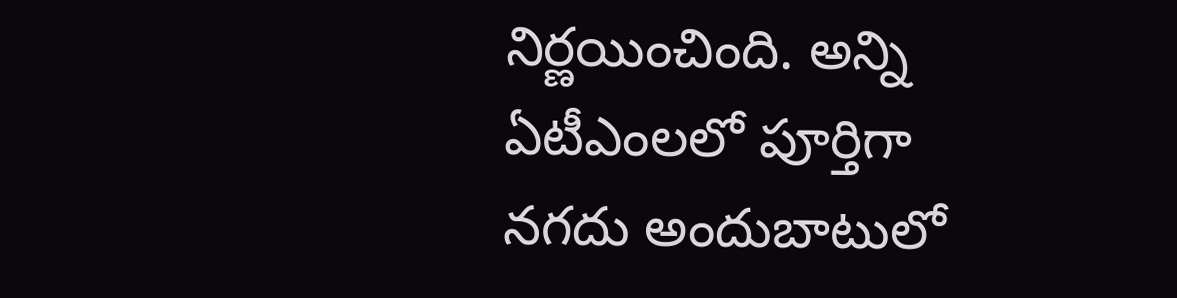నిర్ణయించింది. అన్ని ఏటీఎంలలో పూర్తిగా నగదు అందుబాటులో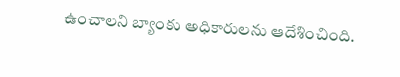ఉంచాలని బ్యాంకు అధికారులను ఆదేశించింది.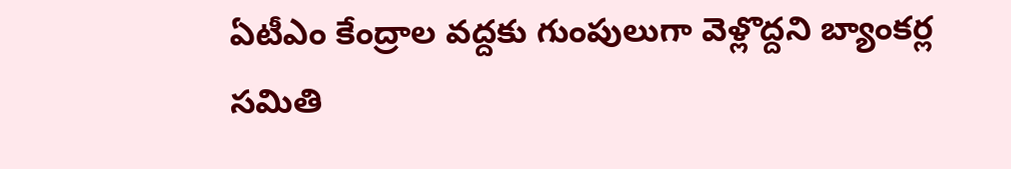ఏటీఎం కేంద్రాల వద్దకు గుంపులుగా వెళ్లొద్దని బ్యాంకర్ల సమితి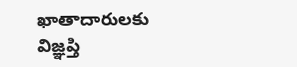ఖాతాదారులకు విజ్ఞప్తి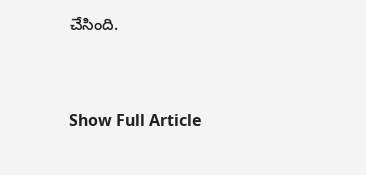చేసింది.


Show Full Article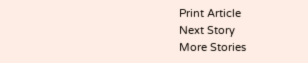Print Article
Next Story
More Stories